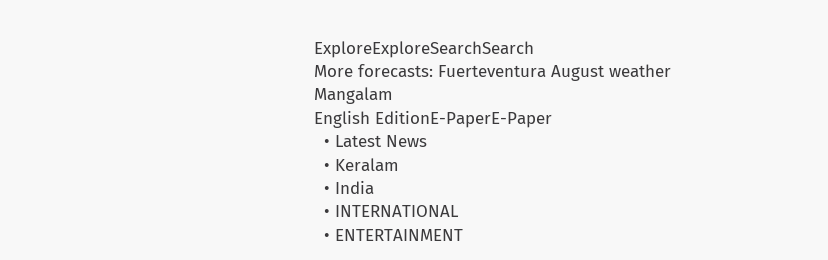ExploreExploreSearchSearch
More forecasts: Fuerteventura August weather
Mangalam
English EditionE-PaperE-Paper
  • Latest News
  • Keralam
  • India
  • INTERNATIONAL
  • ENTERTAINMENT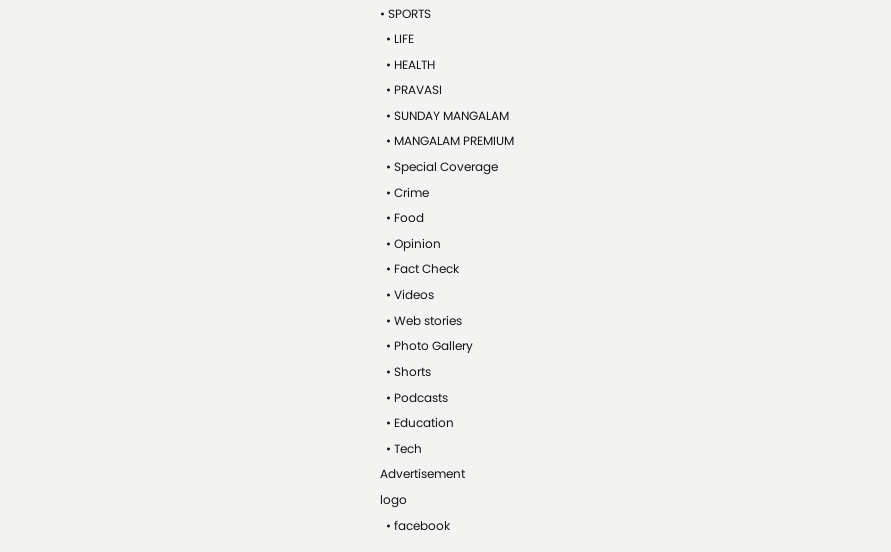• SPORTS
  • LIFE
  • HEALTH
  • PRAVASI
  • SUNDAY MANGALAM
  • MANGALAM PREMIUM
  • Special Coverage
  • Crime
  • Food
  • Opinion
  • Fact Check
  • Videos
  • Web stories
  • Photo Gallery
  • Shorts
  • Podcasts
  • Education
  • Tech
Advertisement
logo
  • facebook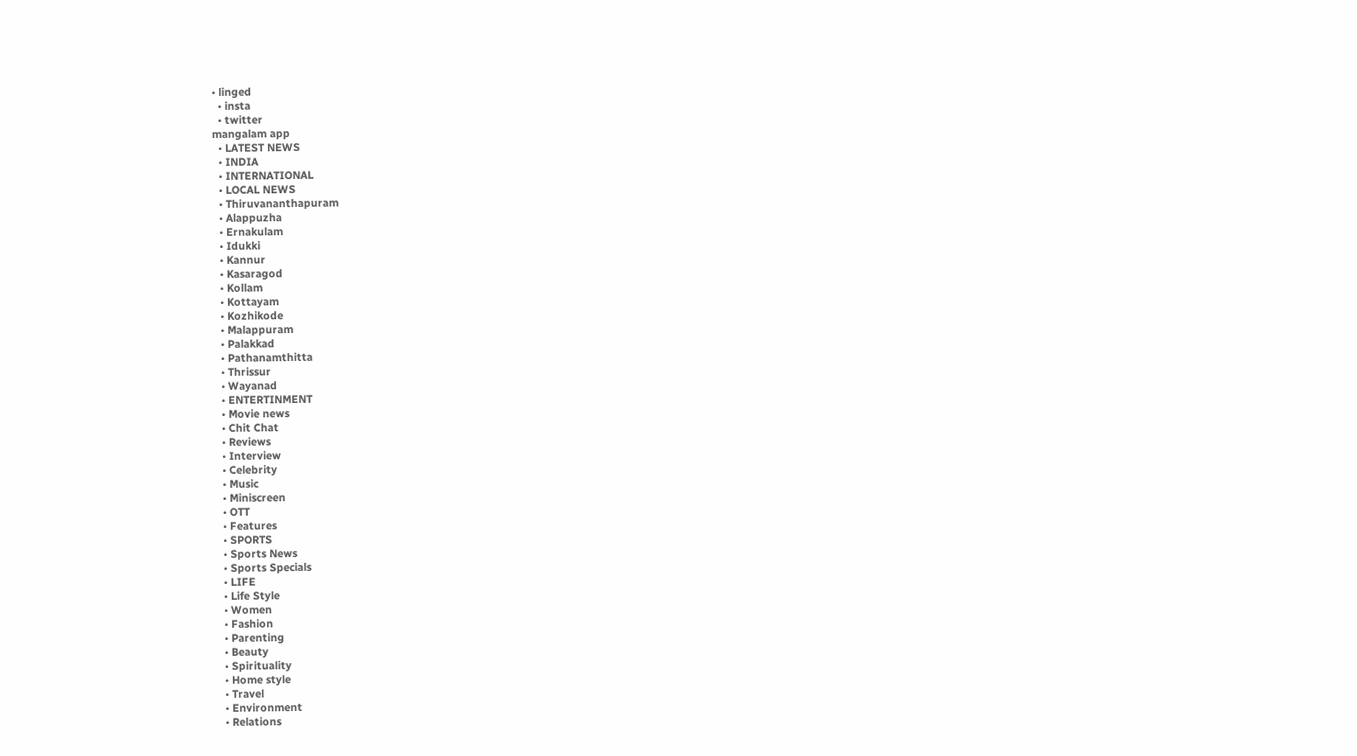• linged
  • insta
  • twitter
mangalam app
  • LATEST NEWS
  • INDIA
  • INTERNATIONAL
  • LOCAL NEWS
  • Thiruvananthapuram
  • Alappuzha
  • Ernakulam
  • Idukki
  • Kannur
  • Kasaragod
  • Kollam
  • Kottayam
  • Kozhikode
  • Malappuram
  • Palakkad
  • Pathanamthitta
  • Thrissur
  • Wayanad
  • ENTERTINMENT
  • Movie news
  • Chit Chat
  • Reviews
  • Interview
  • Celebrity
  • Music
  • Miniscreen
  • OTT
  • Features
  • SPORTS
  • Sports News
  • Sports Specials
  • LIFE
  • Life Style
  • Women
  • Fashion
  • Parenting
  • Beauty
  • Spirituality
  • Home style
  • Travel
  • Environment
  • Relations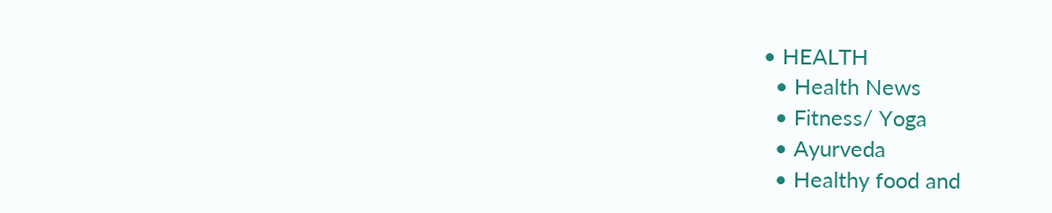• HEALTH
  • Health News
  • Fitness/ Yoga
  • Ayurveda
  • Healthy food and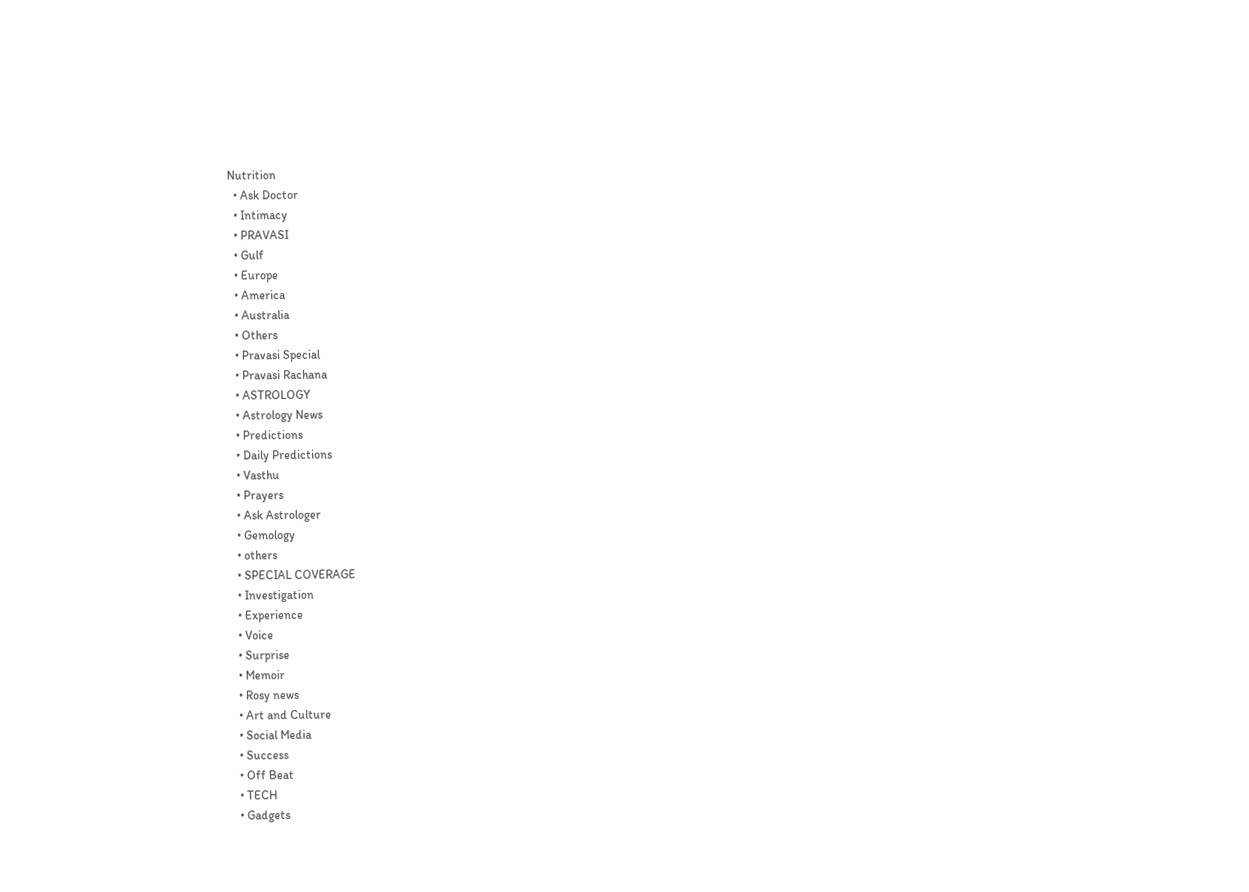Nutrition
  • Ask Doctor
  • Intimacy
  • PRAVASI
  • Gulf
  • Europe
  • America
  • Australia
  • Others
  • Pravasi Special
  • Pravasi Rachana
  • ASTROLOGY
  • Astrology News
  • Predictions
  • Daily Predictions
  • Vasthu
  • Prayers
  • Ask Astrologer
  • Gemology
  • others
  • SPECIAL COVERAGE
  • Investigation
  • Experience
  • Voice
  • Surprise
  • Memoir
  • Rosy news
  • Art and Culture
  • Social Media
  • Success
  • Off Beat
  • TECH
  • Gadgets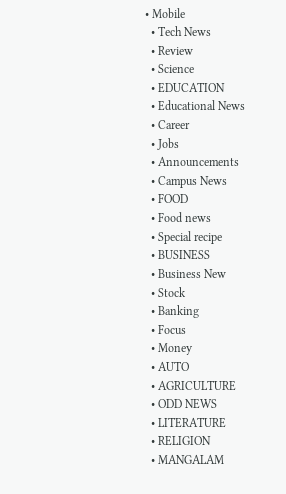• Mobile
  • Tech News
  • Review
  • Science
  • EDUCATION
  • Educational News
  • Career
  • Jobs
  • Announcements
  • Campus News
  • FOOD
  • Food news
  • Special recipe
  • BUSINESS
  • Business New
  • Stock
  • Banking
  • Focus
  • Money
  • AUTO
  • AGRICULTURE
  • ODD NEWS
  • LITERATURE
  • RELIGION
  • MANGALAM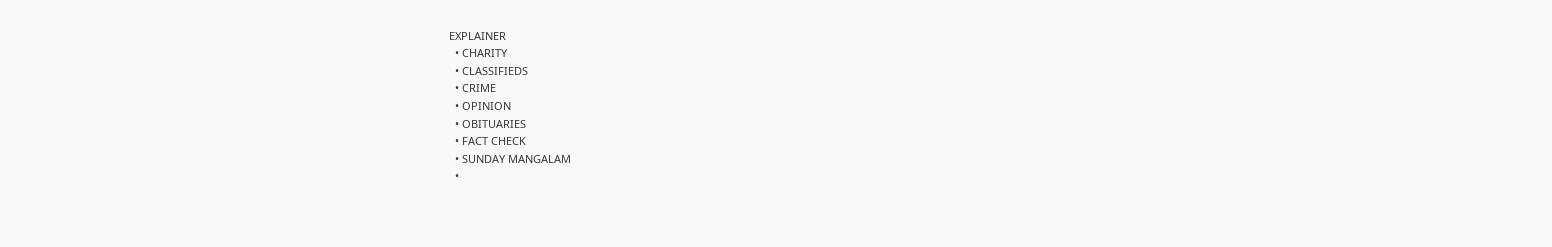EXPLAINER
  • CHARITY
  • CLASSIFIEDS
  • CRIME
  • OPINION
  • OBITUARIES
  • FACT CHECK
  • SUNDAY MANGALAM
  •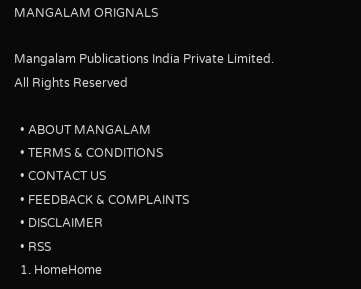MANGALAM ORIGNALS

Mangalam Publications India Private Limited. All Rights Reserved

  • ABOUT MANGALAM
  • TERMS & CONDITIONS
  • CONTACT US
  • FEEDBACK & COMPLAINTS
  • DISCLAIMER
  • RSS
  1. HomeHome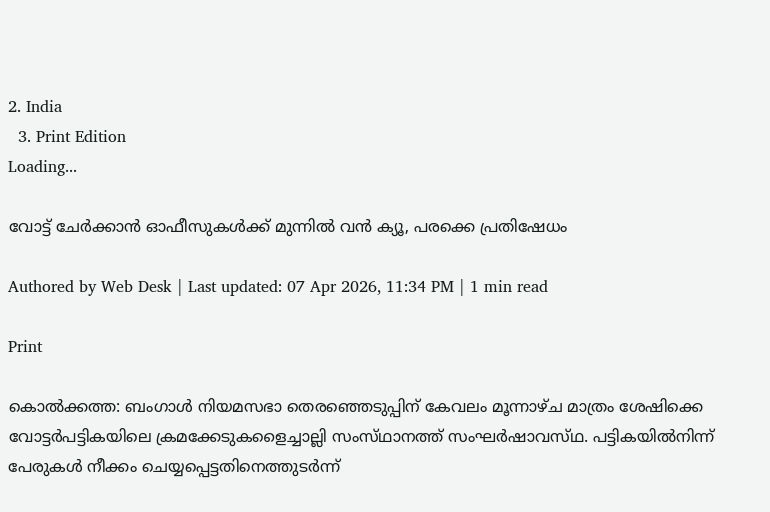2. India
  3. Print Edition
Loading...

വോട്ട്‌ ചേര്‍ക്കാന്‍ ഓഫീസുകള്‍ക്ക്‌ മുന്നില്‍ വന്‍ ക്യൂ, പരക്കെ പ്രതിഷേധം

Authored by Web Desk | Last updated: 07 Apr 2026, 11:34 PM | 1 min read

Print

കൊല്‍ക്കത്ത: ബംഗാള്‍ നിയമസഭാ തെരഞ്ഞെടുപ്പിന്‌ കേവലം മൂന്നാഴ്‌ച മാത്രം ശേഷിക്കെ വോട്ടര്‍പട്ടികയിലെ ക്രമക്കേടുകളൈച്ചാല്ലി സംസ്‌ഥാനത്ത്‌ സംഘര്‍ഷാവസ്‌ഥ. പട്ടികയില്‍നിന്ന്‌ പേരുകള്‍ നീക്കം ചെയ്യപ്പെട്ടതിനെത്തുടര്‍ന്ന്‌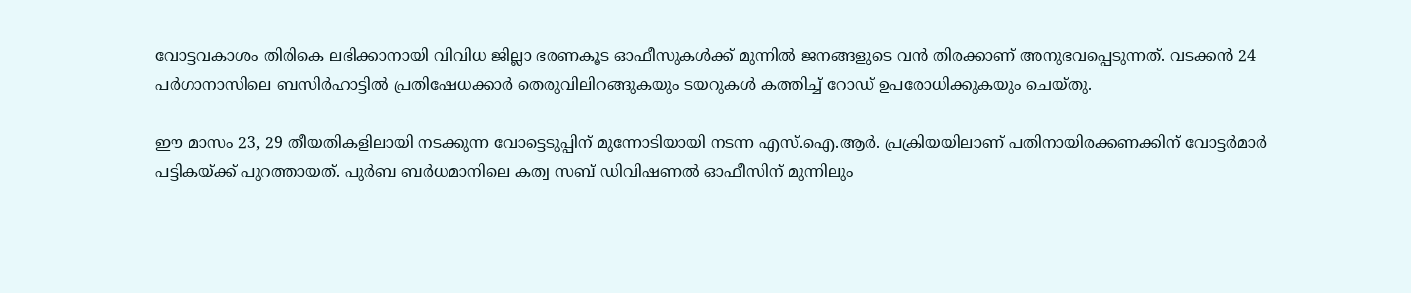വോട്ടവകാശം തിരികെ ലഭിക്കാനായി വിവിധ ജില്ലാ ഭരണകൂട ഓഫീസുകള്‍ക്ക്‌ മുന്നില്‍ ജനങ്ങളുടെ വന്‍ തിരക്കാണ്‌ അനുഭവപ്പെടുന്നത്‌. വടക്കന്‍ 24 പര്‍ഗാനാസിലെ ബസിര്‍ഹാട്ടില്‍ പ്രതിഷേധക്കാര്‍ തെരുവിലിറങ്ങുകയും ടയറുകള്‍ കത്തിച്ച്‌ റോഡ്‌ ഉപരോധിക്കുകയും ചെയ്‌തു.

ഈ മാസം 23, 29 തീയതികളിലായി നടക്കുന്ന വോട്ടെടുപ്പിന്‌ മുന്നോടിയായി നടന്ന എസ്‌.ഐ.ആര്‍. പ്രക്രിയയിലാണ്‌ പതിനായിരക്കണക്കിന്‌ വോട്ടര്‍മാര്‍ പട്ടികയ്‌ക്ക്‌ പുറത്തായത്‌. പുര്‍ബ ബര്‍ധമാനിലെ കത്വ സബ്‌ ഡിവിഷണല്‍ ഓഫീസിന്‌ മുന്നിലും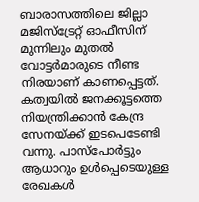ബാരാസത്തിലെ ജില്ലാ മജിസ്‌ട്രേറ്റ്‌ ഓഫീസിന്‌ മുന്നിലും മുതല്‍ വോട്ടര്‍മാരുടെ നീണ്ട നിരയാണ്‌ കാണപ്പെട്ടത്‌. കത്വയില്‍ ജനക്കൂട്ടത്തെ നിയന്ത്രിക്കാന്‍ കേന്ദ്ര സേനയ്‌ക്ക്‌ ഇടപെടേണ്ടി വന്നു. പാസ്‌പോര്‍ട്ടും ആധാറും ഉള്‍പ്പെടെയുള്ള രേഖകള്‍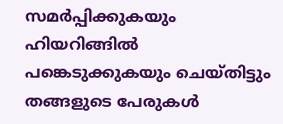സമര്‍പ്പിക്കുകയും ഹിയറിങ്ങില്‍ പങ്കെടുക്കുകയും ചെയ്‌തിട്ടും തങ്ങളുടെ പേരുകള്‍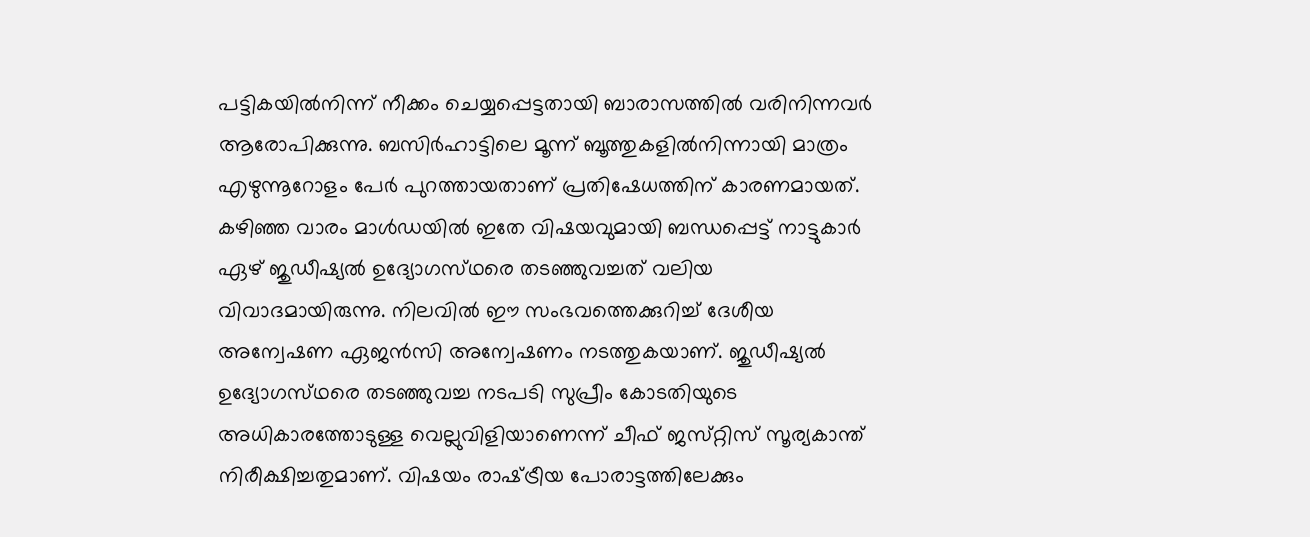പട്ടികയില്‍നിന്ന്‌ നീക്കം ചെയ്യപ്പെട്ടതായി ബാരാസത്തില്‍ വരിനിന്നവര്‍ ആരോപിക്കുന്നു. ബസിര്‍ഹാട്ടിലെ മൂന്ന്‌ ബൂത്തുകളില്‍നിന്നായി മാത്രം എഴുന്നൂറോളം പേര്‍ പുറത്തായതാണ്‌ പ്രതിഷേധത്തിന്‌ കാരണമായത്‌. കഴിഞ്ഞ വാരം മാള്‍ഡയില്‍ ഇതേ വിഷയവുമായി ബന്ധപ്പെട്ട്‌ നാട്ടുകാര്‍ ഏഴ്‌ ജുഡീഷ്യല്‍ ഉദ്യോഗസ്‌ഥരെ തടഞ്ഞുവച്ചത്‌ വലിയ വിവാദമായിരുന്നു. നിലവില്‍ ഈ സംഭവത്തെക്കുറിച്ച്‌ ദേശീയ അന്വേഷണ ഏജന്‍സി അന്വേഷണം നടത്തുകയാണ്‌. ജുഡീഷ്യല്‍ ഉദ്യോഗസ്‌ഥരെ തടഞ്ഞുവച്ച നടപടി സുപ്രീം കോടതിയുടെ അധികാരത്തോടുള്ള വെല്ലുവിളിയാണെന്ന്‌ ചീഫ്‌ ജസ്‌റ്റിസ്‌ സൂര്യകാന്ത്‌ നിരീക്ഷിച്ചതുമാണ്‌. വിഷയം രാഷ്‌ട്രീയ പോരാട്ടത്തിലേക്കും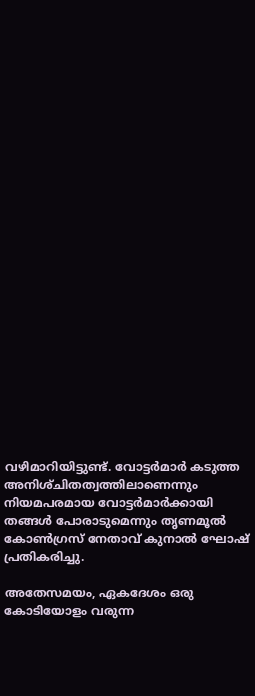വഴിമാറിയിട്ടുണ്ട്‌. വോട്ടര്‍മാര്‍ കടുത്ത അനിശ്‌ചിതത്വത്തിലാണെന്നും നിയമപരമായ വോട്ടര്‍മാര്‍ക്കായി തങ്ങള്‍ പോരാടുമെന്നും തൃണമൂല്‍ കോണ്‍ഗ്രസ്‌ നേതാവ്‌ കുനാല്‍ ഘോഷ്‌ പ്രതികരിച്ചു.

അതേസമയം, ഏകദേശം ഒരു കോടിയോളം വരുന്ന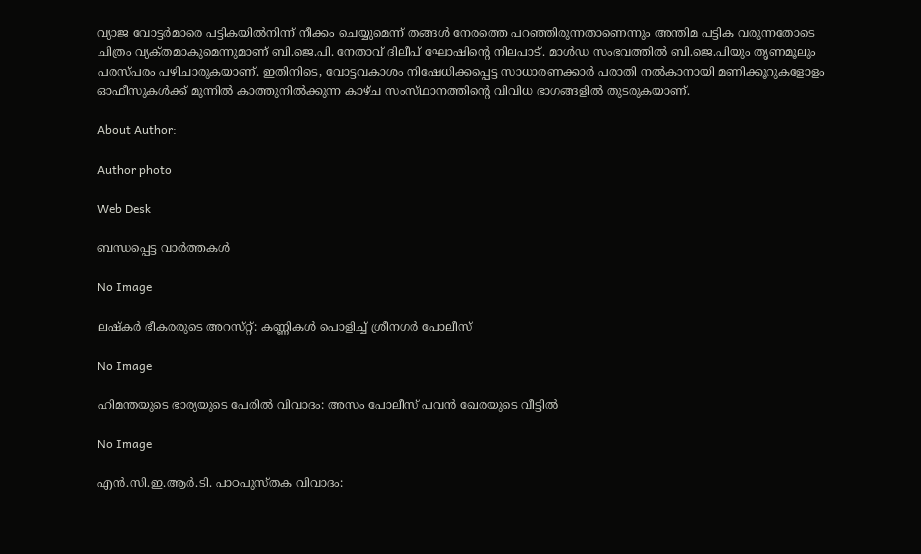വ്യാജ വോട്ടര്‍മാരെ പട്ടികയില്‍നിന്ന്‌ നീക്കം ചെയ്യുമെന്ന്‌ തങ്ങള്‍ നേരത്തെ പറഞ്ഞിരുന്നതാണെന്നും അന്തിമ പട്ടിക വരുന്നതോടെ ചിത്രം വ്യക്‌തമാകുമെന്നുമാണ്‌ ബി.ജെ.പി. നേതാവ്‌ ദിലീപ്‌ ഘോഷിന്റെ നിലപാട്‌. മാള്‍ഡ സംഭവത്തില്‍ ബി.ജെ.പിയും തൃണമൂലും പരസ്‌പരം പഴിചാരുകയാണ്‌. ഇതിനിടെ, വോട്ടവകാശം നിഷേധിക്കപ്പെട്ട സാധാരണക്കാര്‍ പരാതി നല്‍കാനായി മണിക്കൂറുകളോളം ഓഫീസുകള്‍ക്ക്‌ മുന്നില്‍ കാത്തുനില്‍ക്കുന്ന കാഴ്‌ച സംസ്‌ഥാനത്തിന്റെ വിവിധ ഭാഗങ്ങളില്‍ തുടരുകയാണ്‌.

About Author:

Author photo

Web Desk

ബന്ധപ്പെട്ട വാർത്തകൾ

No Image

ലഷ്‌കര്‍ ഭീകരരുടെ അറസ്‌റ്റ്‌: കണ്ണികള്‍ പൊളിച്ച്‌ ശ്രീനഗര്‍ പോലീസ്‌

No Image

ഹിമന്തയുടെ ഭാര്യയുടെ പേരില്‍ വിവാദം: അസം പോലീസ്‌ പവന്‍ ഖേരയുടെ വീട്ടില്‍

No Image

എന്‍.സി.ഇ.ആര്‍.ടി. പാഠപുസ്‌തക വിവാദം: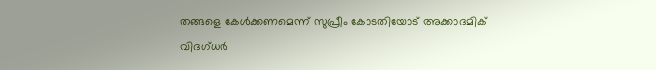തങ്ങളെ കേള്‍ക്കണമെന്ന്‌ സുപ്രീം കോടതിയോട്‌ അക്കാദമിക്‌ വിദഗ്‌ധര്‍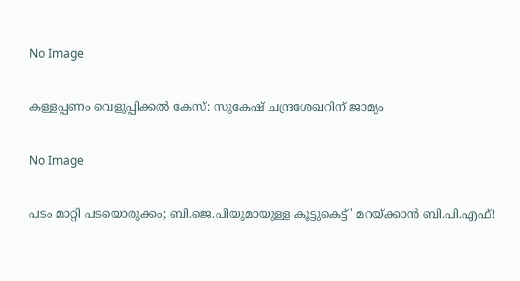No Image

കള്ളപ്പണം വെളുപ്പിക്കല്‍ കേസ്‌: സുകേഷ്‌ ചന്ദ്രശേഖറിന്‌ ജാമ്യം

No Image

പടം മാറ്റി പടയൊരുക്കം; ബി.ജെ.പിയുമായുള്ള കൂട്ടുകെട്ട്‌' മറയ്‌ക്കാന്‍ ബി.പി.എഫ്‌!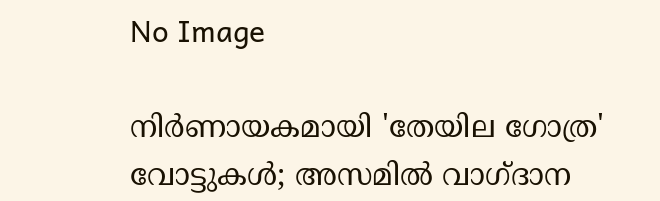No Image

നിര്‍ണായകമായി 'തേയില ഗോത്ര' വോട്ടുകള്‍; അസമില്‍ വാഗ്‌ദാന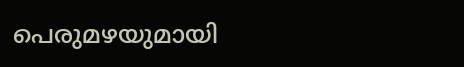പെരുമഴയുമായി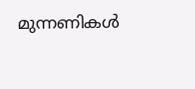മുന്നണികള്‍